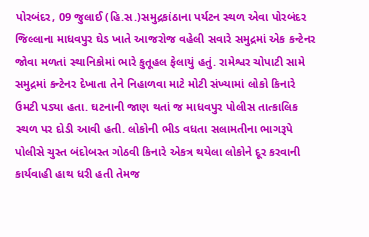પોરબંદર, 09 જુલાઈ (હિ.સ.)સમુદ્રકાંઠાના પર્યટન સ્થળ એવા પોરબંદર જિલ્લાના માધવપુર ઘેડ ખાતે આજરોજ વહેલી સવારે સમુદ્રમાં એક કન્ટેનર જોવા મળતાં સ્થાનિકોમાં ભારે કુતૂહલ ફેલાયું હતું. રામેશ્વર ચોપાટી સામે સમુદ્રમાં કન્ટેનર દેખાતા તેને નિહાળવા માટે મોટી સંખ્યામાં લોકો કિનારે ઉમટી પડ્યા હતા. ઘટનાની જાણ થતાં જ માધવપુર પોલીસ તાત્કાલિક સ્થળ પર દોડી આવી હતી. લોકોની ભીડ વધતા સલામતીના ભાગરૂપે પોલીસે ચુસ્ત બંદોબસ્ત ગોઠવી કિનારે એકત્ર થયેલા લોકોને દૂર કરવાની કાર્યવાહી હાથ ધરી હતી તેમજ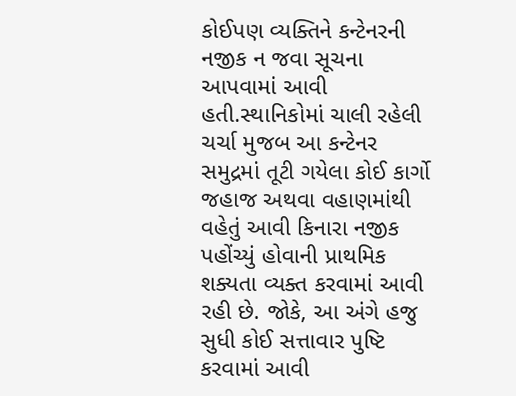કોઈપણ વ્યક્તિને કન્ટેનરની નજીક ન જવા સૂચના આપવામાં આવી હતી.સ્થાનિકોમાં ચાલી રહેલી ચર્ચા મુજબ આ કન્ટેનર સમુદ્રમાં તૂટી ગયેલા કોઈ કાર્ગો જહાજ અથવા વહાણમાંથી વહેતું આવી કિનારા નજીક પહોંચ્યું હોવાની પ્રાથમિક શક્યતા વ્યક્ત કરવામાં આવી રહી છે. જોકે, આ અંગે હજુ સુધી કોઈ સત્તાવાર પુષ્ટિ કરવામાં આવી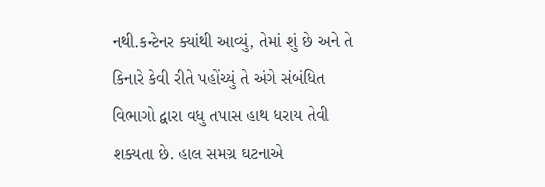નથી.કન્ટેનર ક્યાંથી આવ્યું, તેમાં શું છે અને તે કિનારે કેવી રીતે પહોંચ્યું તે અંગે સંબંધિત વિભાગો દ્વારા વધુ તપાસ હાથ ધરાય તેવી શક્યતા છે. હાલ સમગ્ર ઘટનાએ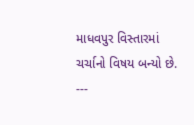માધવપુર વિસ્તારમાં ચર્ચાનો વિષય બન્યો છે.
---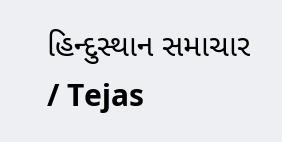હિન્દુસ્થાન સમાચાર / Tejas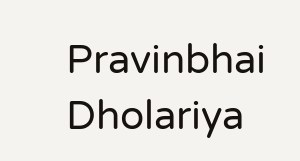Pravinbhai Dholariya